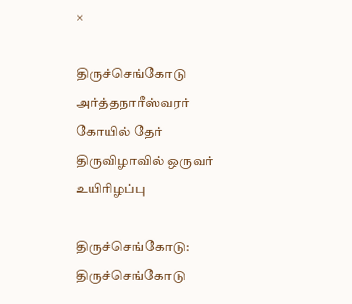×

திருச்செங்கோடு அர்த்தநாரீஸ்வரர் கோயில் தேர் திருவிழாவில் ஒருவர் உயிரிழப்பு

திருச்செங்கோடு: திருச்செங்கோடு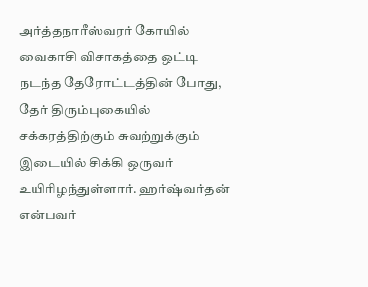அர்த்தநாரீஸ்வரர் கோயில் வைகாசி விசாகத்தை ஒட்டி நடந்த தேரோட்டத்தின் போது, தேர் திரும்புகையில் சக்கரத்திற்கும் சுவற்றுக்கும் இடையில் சிக்கி ஒருவர் உயிரிழந்துள்ளார். ஹர்ஷ்வர்தன் என்பவர்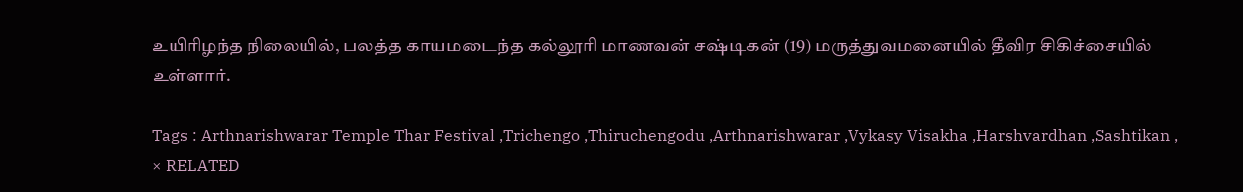உயிரிழந்த நிலையில், பலத்த காயமடைந்த கல்லூரி மாணவன் சஷ்டிகன் (19) மருத்துவமனையில் தீவிர சிகிச்சையில் உள்ளார்.

Tags : Arthnarishwarar Temple Thar Festival ,Trichengo ,Thiruchengodu ,Arthnarishwarar ,Vykasy Visakha ,Harshvardhan ,Sashtikan ,
× RELATED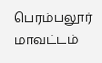பெரம்பலூர் மாவட்டம்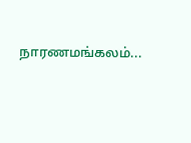நாரணமங்கலம்...